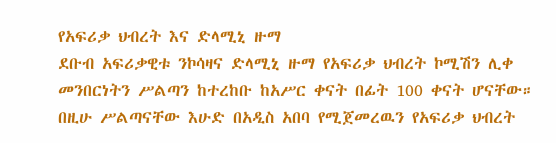የአፍሪቃ ህብረት እና ድላሚኒ ዙማ
ደቡብ አፍሪቃዊቱ ንኮሳዛና ድላሚኒ ዙማ የአፍሪቃ ህብረት ኮሚሽን ሊቀ መንበርነትን ሥልጣን ከተረከቡ ከአሥር ቀናት በፊት 100 ቀናት ሆናቸው። በዚሁ ሥልጣናቸው እሁድ በአዲስ አበባ የሚጀመረዉን የአፍሪቃ ህብረት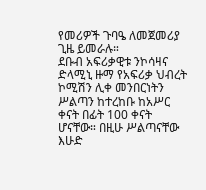የመሪዎች ጉባዔ ለመጀመሪያ ጊዜ ይመራሉ።
ደቡብ አፍሪቃዊቱ ንኮሳዛና ድላሚኒ ዙማ የአፍሪቃ ህብረት ኮሚሽን ሊቀ መንበርነትን ሥልጣን ከተረከቡ ከአሥር ቀናት በፊት 100 ቀናት ሆናቸው። በዚሁ ሥልጣናቸው እሁድ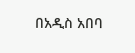በአዲስ አበባ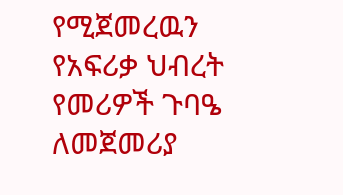የሚጀመረዉን የአፍሪቃ ህብረት የመሪዎች ጉባዔ ለመጀመሪያ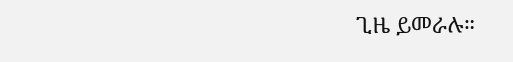ጊዜ ይመራሉ።